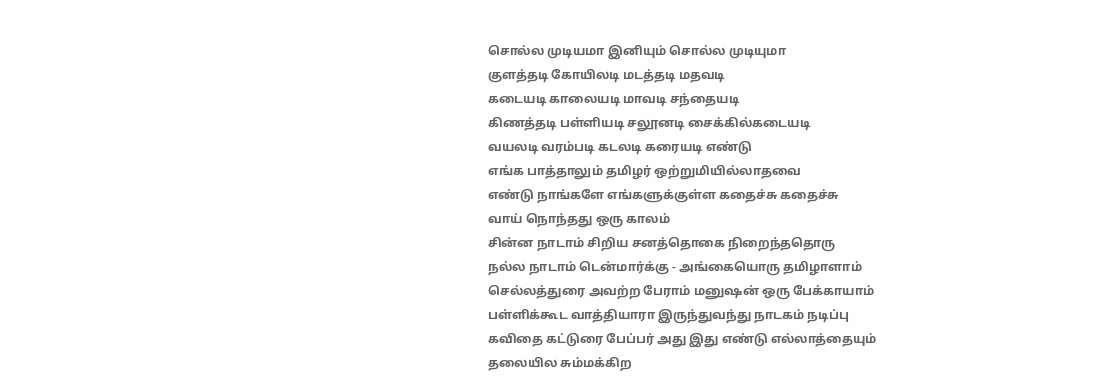சொல்ல முடியமா இனியும் சொல்ல முடியுமா
குளத்தடி கோயிலடி மடத்தடி மதவடி
கடையடி காலையடி மாவடி சந்தையடி
கிணத்தடி பள்ளியடி சலூனடி சைக்கில்கடையடி
வயலடி வரம்படி கடலடி கரையடி எண்டு
எங்க பாத்தாலும் தமிழர் ஒற்றுமியில்லாதவை
எண்டு நாங்களே எங்களுக்குள்ள கதைச்சு கதைச்சு
வாய் நொந்தது ஒரு காலம்
சின்ன நாடாம் சிறிய சனத்தொகை நிறைந்ததொரு
நல்ல நாடாம் டென்மார்க்கு - அங்கையொரு தமிழாளாம்
செல்லத்துரை அவற்ற பேராம் மனுஷன் ஒரு பேக்காயாம்
பள்ளிக்கூட வாத்தியாரா இருந்துவந்து நாடகம் நடிப்பு
கவிதை கட்டுரை பேப்பர் அது இது எண்டு எல்லாத்தையும்
தலையில சும்மக்கிற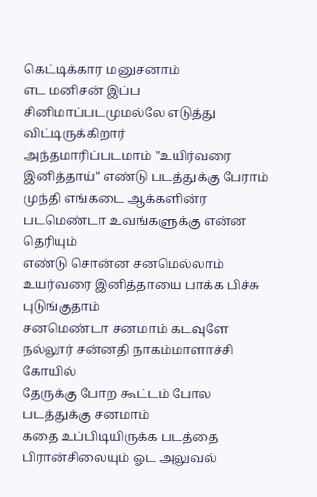கெட்டிக்கார மனுசனாம்
எட மனிசன் இப்ப சினிமாப்படமுமல்லே எடுத்து விட்டிருக்கிறார்
அந்தமாரிப்படமாம் "உயிர்வரை இனித்தாய்" எண்டு படத்துக்கு பேராம்
முந்தி எங்கடை ஆக்களின்ர படமெண்டா உவங்களுக்கு என்ன தெரியும்
எண்டு சொன்ன சனமெல்லாம் உயர்வரை இனித்தாயை பாக்க பிச்சு புடுங்குதாம்
சனமெண்டா சனமாம் கடவுளே நல்லூர் சன்னதி நாகம்மாளாச்சி கோயில்
தேருக்கு போற கூட்டம் போல படத்துக்கு சனமாம்
கதை உப்பிடியிருக்க படத்தை பிரான்சிலையும் ஓட அலுவல்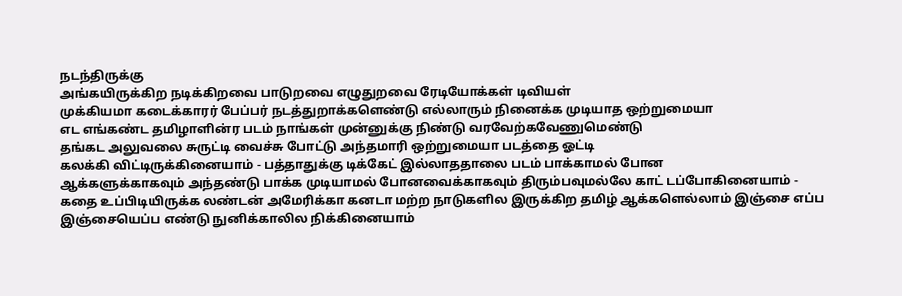நடந்திருக்கு
அங்கயிருக்கிற நடிக்கிறவை பாடுறவை எழுதுறவை ரேடியோக்கள் டிவியள்
முக்கியமா கடைக்காரர் பேப்பர் நடத்துறாக்களெண்டு எல்லாரும் நினைக்க முடியாத ஒற்றுமையா
எட எங்கண்ட தமிழாளின்ர படம் நாங்கள் முன்னுக்கு நிண்டு வரவேற்கவேணுமெண்டு
தங்கட அலுவலை சுருட்டி வைச்சு போட்டு அந்தமாரி ஒற்றுமையா படத்தை ஓட்டி
கலக்கி விட்டிருக்கினையாம் - பத்தாதுக்கு டிக்கேட் இல்லாததாலை படம் பாக்காமல் போன
ஆக்களுக்காகவும் அந்தண்டு பாக்க முடியாமல் போனவைக்காகவும் திரும்பவுமல்லே காட் டப்போகினையாம் - கதை உப்பிடியிருக்க லண்டன் அமேரிக்கா கனடா மற்ற நாடுகளில இருக்கிற தமிழ் ஆக்களெல்லாம் இஞ்சை எப்ப இஞ்சையெப்ப எண்டு நுனிக்காலில நிக்கினையாம்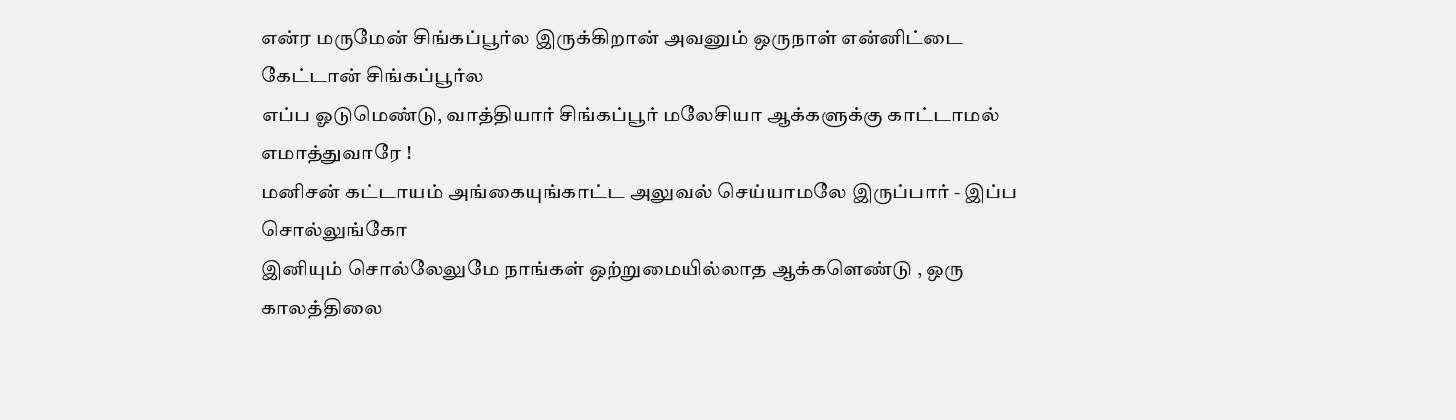என்ர மருமேன் சிங்கப்பூர்ல இருக்கிறான் அவனும் ஒருநாள் என்னிட்டை கேட்டான் சிங்கப்பூர்ல
எப்ப ஓடுமெண்டு, வாத்தியார் சிங்கப்பூர் மலேசியா ஆக்களுக்கு காட்டாமல் எமாத்துவாரே !
மனிசன் கட்டாயம் அங்கையுங்காட்ட அலுவல் செய்யாமலே இருப்பார் - இப்ப சொல்லுங்கோ
இனியும் சொல்லேலுமே நாங்கள் ஒற்றுமையில்லாத ஆக்களெண்டு , ஒரு காலத்திலை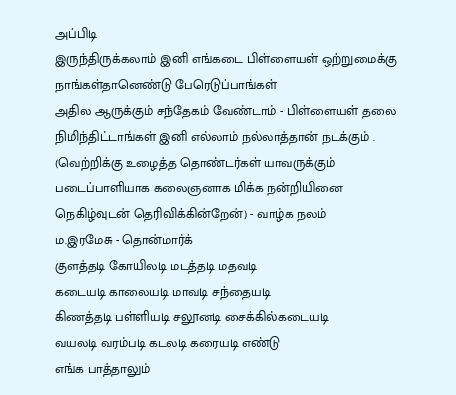அப்பிடி
இருந்திருக்கலாம் இனி எங்கடை பிள்ளையள் ஒற்றுமைக்கு நாங்கள்தானெண்டு பேரெடுப்பாங்கள்
அதில ஆருக்கும் சந்தேகம் வேண்டாம் - பிள்ளையள் தலை நிமிந்திட்டாங்கள் இனி எல்லாம் நல்லாத்தான் நடக்கும் .
(வெற்றிக்கு உழைத்த தொண்டர்கள் யாவருக்கும் படைப்பாளியாக கலைஞனாக மிக்க நன்றியினை
நெகிழ்வுடன் தெரிவிக்கின்றேன்) - வாழ்க நலம்
ம.இரமேசு - தொன்மார்க்
குளத்தடி கோயிலடி மடத்தடி மதவடி
கடையடி காலையடி மாவடி சந்தையடி
கிணத்தடி பள்ளியடி சலூனடி சைக்கில்கடையடி
வயலடி வரம்படி கடலடி கரையடி எண்டு
எங்க பாத்தாலும்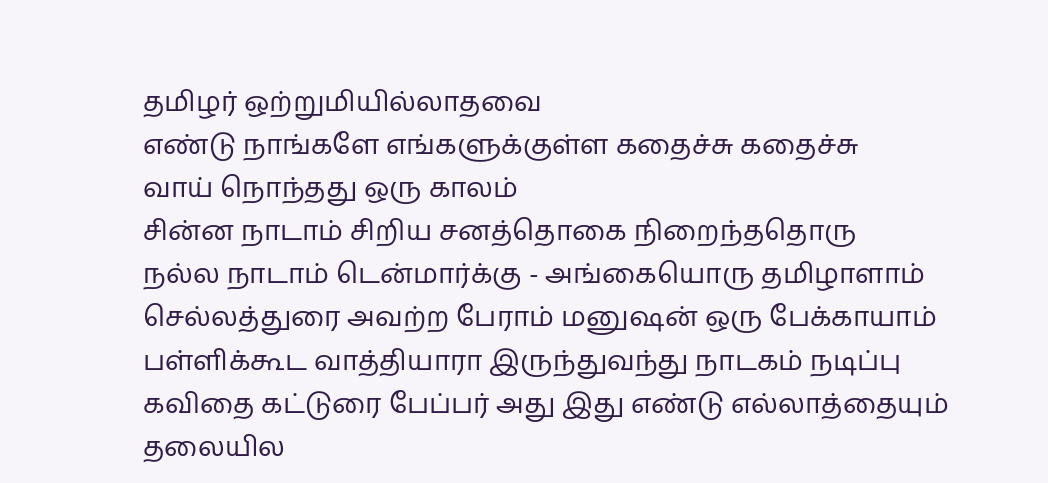தமிழர் ஒற்றுமியில்லாதவை
எண்டு நாங்களே எங்களுக்குள்ள கதைச்சு கதைச்சு
வாய் நொந்தது ஒரு காலம்
சின்ன நாடாம் சிறிய சனத்தொகை நிறைந்ததொரு
நல்ல நாடாம் டென்மார்க்கு - அங்கையொரு தமிழாளாம்
செல்லத்துரை அவற்ற பேராம் மனுஷன் ஒரு பேக்காயாம்
பள்ளிக்கூட வாத்தியாரா இருந்துவந்து நாடகம் நடிப்பு
கவிதை கட்டுரை பேப்பர் அது இது எண்டு எல்லாத்தையும்
தலையில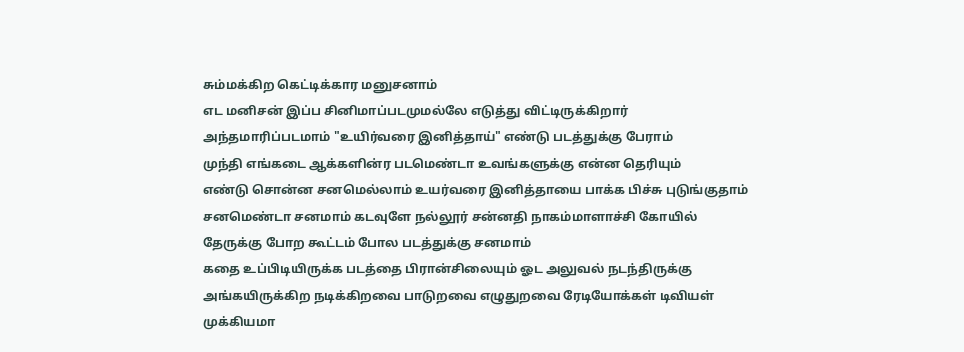சும்மக்கிற கெட்டிக்கார மனுசனாம்
எட மனிசன் இப்ப சினிமாப்படமுமல்லே எடுத்து விட்டிருக்கிறார்
அந்தமாரிப்படமாம் "உயிர்வரை இனித்தாய்" எண்டு படத்துக்கு பேராம்
முந்தி எங்கடை ஆக்களின்ர படமெண்டா உவங்களுக்கு என்ன தெரியும்
எண்டு சொன்ன சனமெல்லாம் உயர்வரை இனித்தாயை பாக்க பிச்சு புடுங்குதாம்
சனமெண்டா சனமாம் கடவுளே நல்லூர் சன்னதி நாகம்மாளாச்சி கோயில்
தேருக்கு போற கூட்டம் போல படத்துக்கு சனமாம்
கதை உப்பிடியிருக்க படத்தை பிரான்சிலையும் ஓட அலுவல் நடந்திருக்கு
அங்கயிருக்கிற நடிக்கிறவை பாடுறவை எழுதுறவை ரேடியோக்கள் டிவியள்
முக்கியமா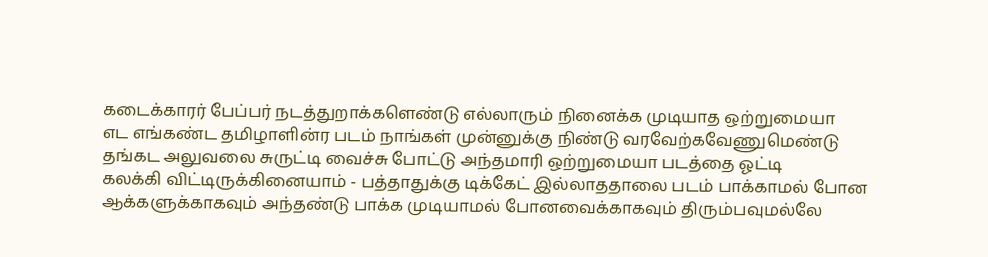கடைக்காரர் பேப்பர் நடத்துறாக்களெண்டு எல்லாரும் நினைக்க முடியாத ஒற்றுமையா
எட எங்கண்ட தமிழாளின்ர படம் நாங்கள் முன்னுக்கு நிண்டு வரவேற்கவேணுமெண்டு
தங்கட அலுவலை சுருட்டி வைச்சு போட்டு அந்தமாரி ஒற்றுமையா படத்தை ஓட்டி
கலக்கி விட்டிருக்கினையாம் - பத்தாதுக்கு டிக்கேட் இல்லாததாலை படம் பாக்காமல் போன
ஆக்களுக்காகவும் அந்தண்டு பாக்க முடியாமல் போனவைக்காகவும் திரும்பவுமல்லே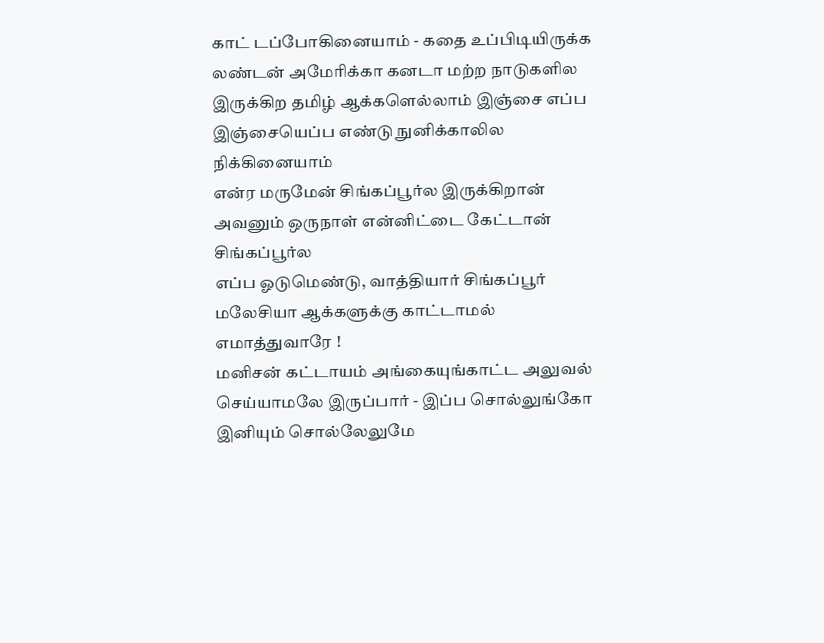காட் டப்போகினையாம் - கதை உப்பிடியிருக்க லண்டன் அமேரிக்கா கனடா மற்ற நாடுகளில இருக்கிற தமிழ் ஆக்களெல்லாம் இஞ்சை எப்ப இஞ்சையெப்ப எண்டு நுனிக்காலில நிக்கினையாம்
என்ர மருமேன் சிங்கப்பூர்ல இருக்கிறான் அவனும் ஒருநாள் என்னிட்டை கேட்டான் சிங்கப்பூர்ல
எப்ப ஓடுமெண்டு, வாத்தியார் சிங்கப்பூர் மலேசியா ஆக்களுக்கு காட்டாமல் எமாத்துவாரே !
மனிசன் கட்டாயம் அங்கையுங்காட்ட அலுவல் செய்யாமலே இருப்பார் - இப்ப சொல்லுங்கோ
இனியும் சொல்லேலுமே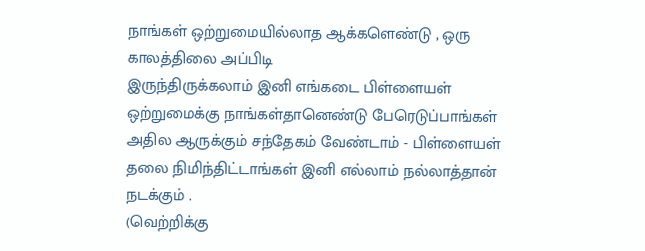நாங்கள் ஒற்றுமையில்லாத ஆக்களெண்டு , ஒரு காலத்திலை அப்பிடி
இருந்திருக்கலாம் இனி எங்கடை பிள்ளையள் ஒற்றுமைக்கு நாங்கள்தானெண்டு பேரெடுப்பாங்கள்
அதில ஆருக்கும் சந்தேகம் வேண்டாம் - பிள்ளையள் தலை நிமிந்திட்டாங்கள் இனி எல்லாம் நல்லாத்தான் நடக்கும் .
(வெற்றிக்கு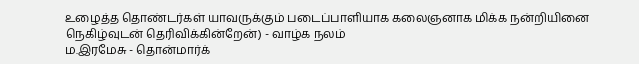உழைத்த தொண்டர்கள் யாவருக்கும் படைப்பாளியாக கலைஞனாக மிக்க நன்றியினை
நெகிழ்வுடன் தெரிவிக்கின்றேன்) - வாழ்க நலம்
ம.இரமேசு - தொன்மார்க்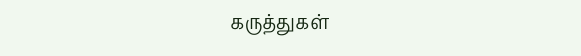கருத்துகள்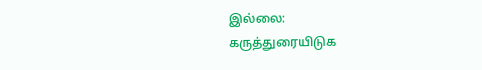இல்லை:
கருத்துரையிடுக